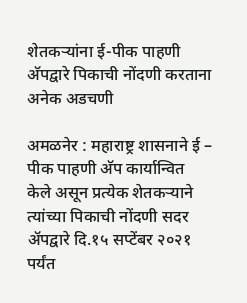शेतकर्‍यांना ई-पीक पाहणी अ‍ॅपद्वारे पिकाची नोंदणी करताना अनेक अडचणी

अमळनेर : महाराष्ट्र शासनाने ई – पीक पाहणी अ‍ॅप कार्यान्वित केले असून प्रत्येक शेतकर्‍याने त्यांच्या पिकाची नोंदणी सदर अ‍ॅपद्वारे दि.१५ सप्टेंबर २०२१ पर्यंत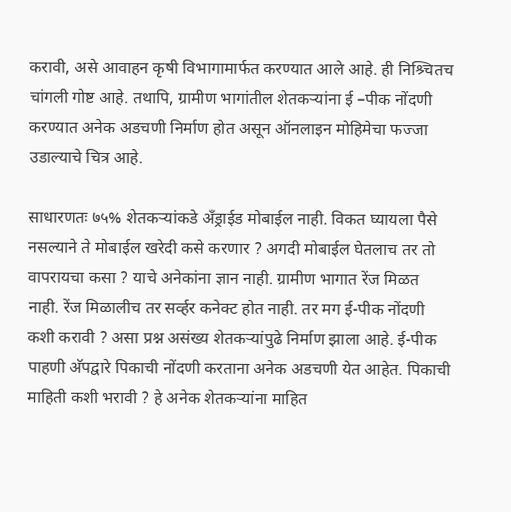करावी, असे आवाहन कृषी विभागामार्फत करण्यात आले आहे. ही निश्र्चितच चांगली गोष्ट आहे. तथापि, ग्रामीण भागांतील शेतकर्‍यांना ई –पीक नोंदणी करण्यात अनेक अडचणी निर्माण होत असून ऑनलाइन मोहिमेचा फज्जा उडाल्याचे चित्र आहे.

साधारणतः ७५% शेतकर्‍यांकडे अँड्राईड मोबाईल नाही. विकत घ्यायला पैसे नसल्याने ते मोबाईल खरेदी कसे करणार ? अगदी मोबाईल घेतलाच तर तो वापरायचा कसा ? याचे अनेकांना ज्ञान नाही. ग्रामीण भागात रेंज मिळत नाही. रेंज मिळालीच तर सर्व्हर कनेक्ट होत नाही. तर मग ई-पीक नोंदणी कशी करावी ? असा प्रश्न असंख्य शेतकर्‍यांपुढे निर्माण झाला आहे. ई-पीक पाहणी अ‍ॅपद्वारे पिकाची नोंदणी करताना अनेक अडचणी येत आहेत. पिकाची माहिती कशी भरावी ? हे अनेक शेतकर्‍यांना माहित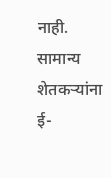नाही. सामान्य शेतकर्‍यांना ई-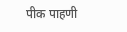पीक पाहणी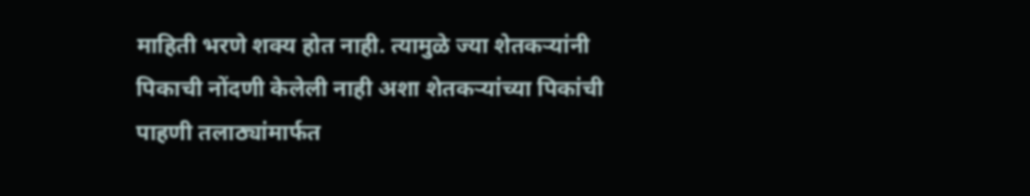माहिती भरणे शक्य होत नाही. त्यामुळे ज्या शेतकऱ्यांनी पिकाची नोंदणी केलेली नाही अशा शेतकऱ्यांच्या पिकांची पाहणी तलाठ्यांमार्फत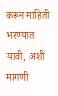करून माहिती भरण्यात यावी, अशी मागणी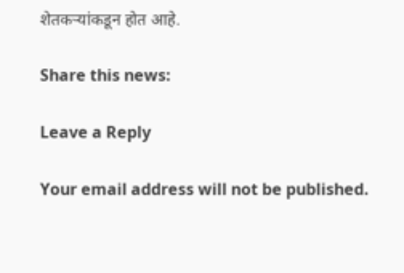शेतकर्‍यांकडून होत आहे.

Share this news:

Leave a Reply

Your email address will not be published.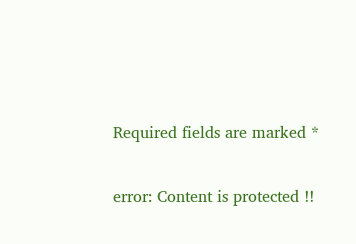Required fields are marked *

error: Content is protected !!